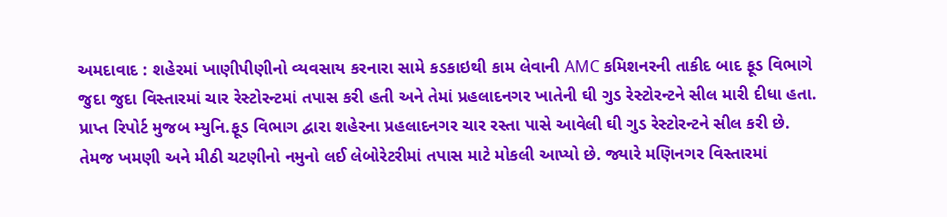અમદાવાદ : શહેરમાં ખાણીપીણીનો વ્યવસાય કરનારા સામે કડકાઇથી કામ લેવાની AMC કમિશનરની તાકીદ બાદ ફૂડ વિભાગે જુદા જુદા વિસ્તારમાં ચાર રેસ્ટોરન્ટમાં તપાસ કરી હતી અને તેમાં પ્રહલાદનગર ખાતેની ઘી ગુડ રેસ્ટોરન્ટને સીલ મારી દીધા હતા.
પ્રાપ્ત રિપોર્ટ મુજબ મ્યુનિ.ફૂડ વિભાગ દ્વારા શહેરના પ્રહલાદનગર ચાર રસ્તા પાસે આવેલી ઘી ગુડ રેસ્ટોરન્ટને સીલ કરી છે. તેમજ ખમણી અને મીઠી ચટણીનો નમુનો લઈ લેબોરેટરીમાં તપાસ માટે મોકલી આપ્યો છે. જ્યારે મણિનગર વિસ્તારમાં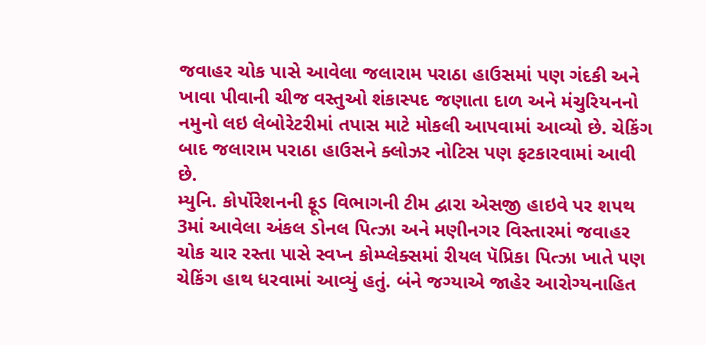જવાહર ચોક પાસે આવેલા જલારામ પરાઠા હાઉસમાં પણ ગંદકી અને ખાવા પીવાની ચીજ વસ્તુઓ શંકાસ્પદ જણાતા દાળ અને મંચુરિયનનો નમુનો લઇ લેબોરેટરીમાં તપાસ માટે મોકલી આપવામાં આવ્યો છે. ચેકિંગ બાદ જલારામ પરાઠા હાઉસને ક્લોઝર નોટિસ પણ ફટકારવામાં આવી છે.
મ્યુનિ. કોર્પોરેશનની ફૂડ વિભાગની ટીમ દ્વારા એસજી હાઇવે પર શપથ 3માં આવેલા અંકલ ડોનલ પિત્ઝા અને મણીનગર વિસ્તારમાં જવાહર ચોક ચાર રસ્તા પાસે સ્વપ્ન કોમ્પ્લેક્સમાં રીયલ પૅપ્રિકા પિત્ઝા ખાતે પણ ચેકિંગ હાથ ધરવામાં આવ્યું હતું. બંને જગ્યાએ જાહેર આરોગ્યનાહિત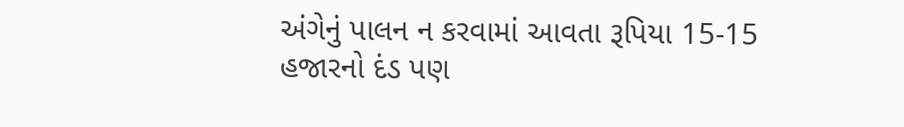અંગેનું પાલન ન કરવામાં આવતા રૂપિયા 15-15 હજારનો દંડ પણ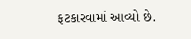ફટકારવામાં આવ્યો છે.